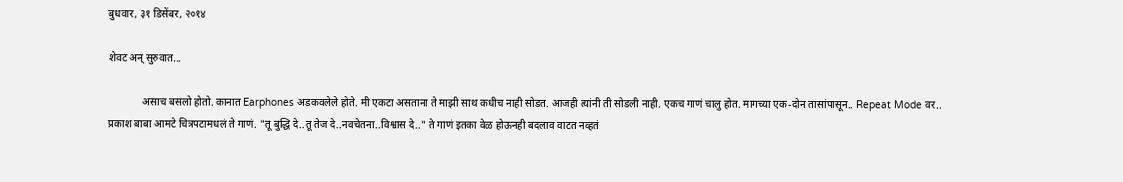बुधवार, ३१ डिसेंबर, २०१४

शेवट अन् सुरुवात...

             असाच बसलो होतो. कानात Earphones अडकवलेले होते. मी एकटा असताना ते माझी साथ कधीच नाही सोडत. आजही त्यांनी ती सोडली नाही. एकच गाणं चालु होत. मागच्या एक-दोन तासांपासून.. Repeat Mode वर.. प्रकाश बाबा आमटे चित्रपटामधलं ते गाणं. "तू बुद्धि दे..तू तेज दे..नवचेतना..विश्वास दे.." ते गाणं इतका वेळ होऊनही बदलाव वाटत नव्हतं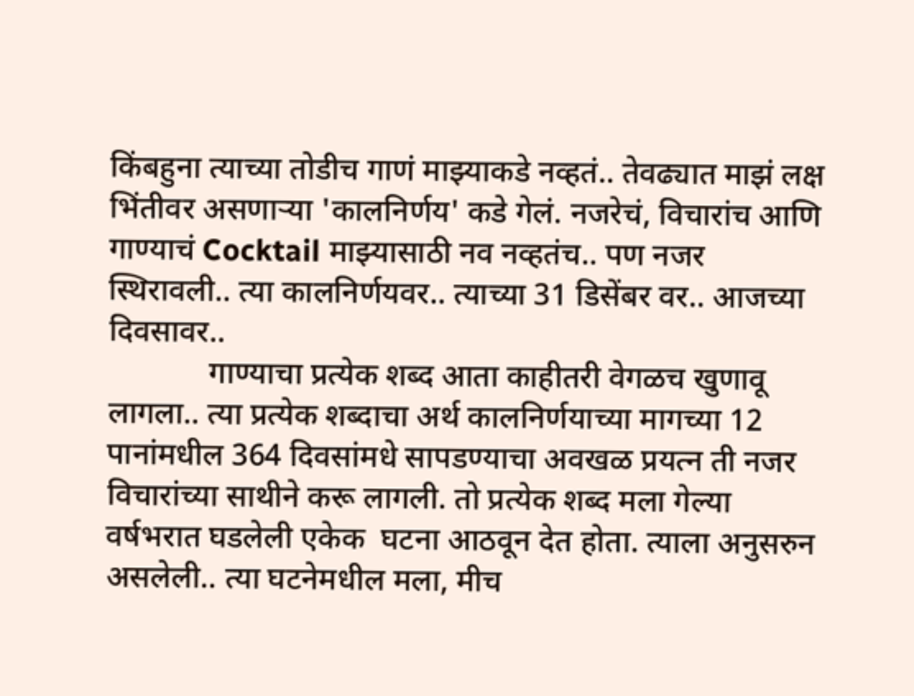किंबहुना त्याच्या तोडीच गाणं माझ्याकडे नव्हतं.. तेवढ्यात माझं लक्ष भिंतीवर असणाऱ्या 'कालनिर्णय' कडे गेलं. नजरेचं, विचारांच आणि गाण्याचं Cocktail माझ्यासाठी नव नव्हतंच.. पण नजर स्थिरावली.. त्या कालनिर्णयवर.. त्याच्या 31 डिसेंबर वर.. आजच्या दिवसावर..
             गाण्याचा प्रत्येक शब्द आता काहीतरी वेगळच खुणावू लागला.. त्या प्रत्येक शब्दाचा अर्थ कालनिर्णयाच्या मागच्या 12 पानांमधील 364 दिवसांमधे सापडण्याचा अवखळ प्रयत्न ती नजर विचारांच्या साथीने करू लागली. तो प्रत्येक शब्द मला गेल्या वर्षभरात घडलेली एकेक  घटना आठवून देत होता. त्याला अनुसरुन असलेली.. त्या घटनेमधील मला, मीच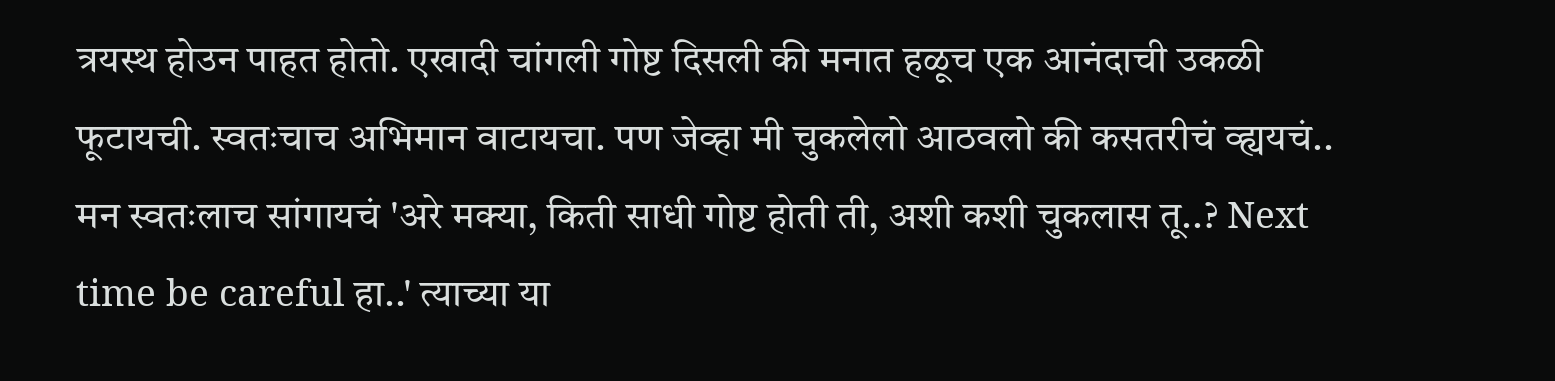त्रयस्थ होउन पाहत होतो. एखादी चांगली गोष्ट दिसली की मनात हळूच एक आनंदाची उकळी फूटायची. स्वतःचाच अभिमान वाटायचा. पण जेव्हा मी चुकलेलो आठवलो की कसतरीचं व्ह्ययचं.. मन स्वतःलाच सांगायचं 'अरे मक्या, किती साधी गोष्ट होती ती, अशी कशी चुकलास तू..? Next time be careful हा..' त्याच्या या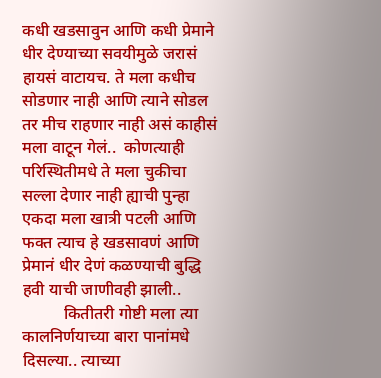कधी खडसावुन आणि कधी प्रेमाने धीर देण्याच्या सवयीमुळे जरासं हायसं वाटायच. ते मला कधीच सोडणार नाही आणि त्याने सोडल तर मीच राहणार नाही असं काहीसं मला वाटून गेलं..  कोणत्याही परिस्थितीमधे ते मला चुकीचा सल्ला देणार नाही ह्याची पुन्हा एकदा मला खात्री पटली आणि फक्त त्याच हे खडसावणं आणि प्रेमानं धीर देणं कळण्याची बुद्धि हवी याची जाणीवही झाली..
          कितीतरी गोष्टी मला त्या कालनिर्णयाच्या बारा पानांमधे दिसल्या.. त्याच्या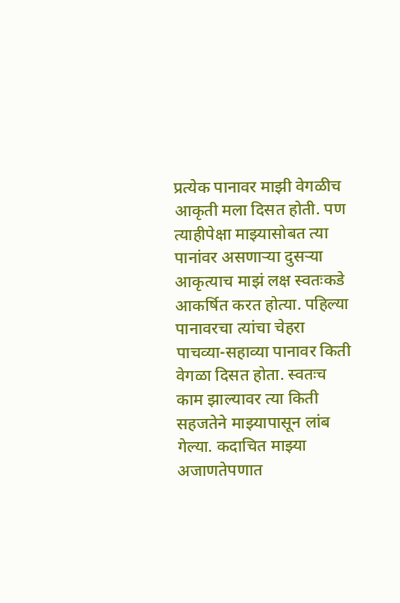प्रत्येक पानावर माझी वेगळीच आकृती मला दिसत होती. पण त्याहीपेक्षा माझ्यासोबत त्या पानांवर असणाऱ्या दुसऱ्या आकृत्याच माझं लक्ष स्वतःकडे आकर्षित करत होत्या. पहिल्या पानावरचा त्यांचा चेहरा पाचव्या-सहाव्या पानावर किती वेगळा दिसत होता. स्वतःच काम झाल्यावर त्या किती सहजतेने माझ्यापासून लांब गेल्या. कदाचित माझ्या अजाणतेपणात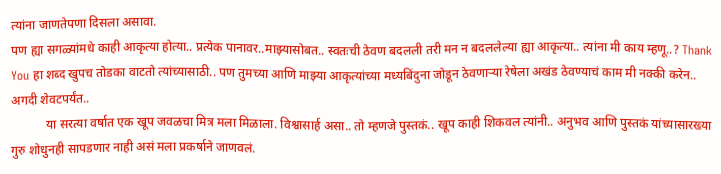त्यांना जाणतेपणा दिसला असावा.
पण ह्या सगळ्यांमधे काही आकृत्या होत्या.. प्रत्येक पानावर..माझ्यासोबत.. स्वतःची ठेवण बदलली तरी मन न बदललेल्या ह्या आकृत्या.. त्यांना मी काय म्हणू..? Thank You हा शब्द खुपच तोडका वाटतो त्यांच्यासाठी.. पण तुमच्या आणि माझ्या आकृत्यांच्या मध्यबिंदुना जोडून ठेवणाऱ्या रेषेला अखंड ठेवण्याचं काम मी नक्की करेन.. अगदी शेवटपर्यंत..
           या सरत्या वर्षात एक खूप जवळचा मित्र मला मिळाला. विश्वासार्ह असा.. तो म्हणजे पुस्तकं.. खूप काही शिकवल त्यांनी.. अनुभव आणि पुस्तकं यांच्यासारख्या गुरु शोधुनही सापडणार नाही असं मला प्रकर्षाने जाणवलं.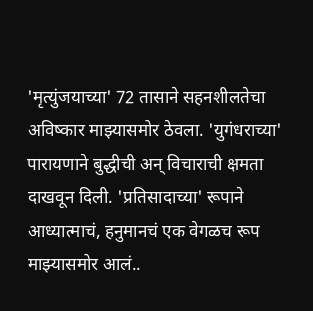'मृत्युंजयाच्या' 72 तासाने सहनशीलतेचा अविष्कार माझ्यासमोर ठेवला. 'युगंधराच्या' पारायणाने बुद्धीची अन् विचाराची क्षमता दाखवून दिली. 'प्रतिसादाच्या' रूपाने आध्यात्माचं, हनुमानचं एक वेगळच रूप माझ्यासमोर आलं..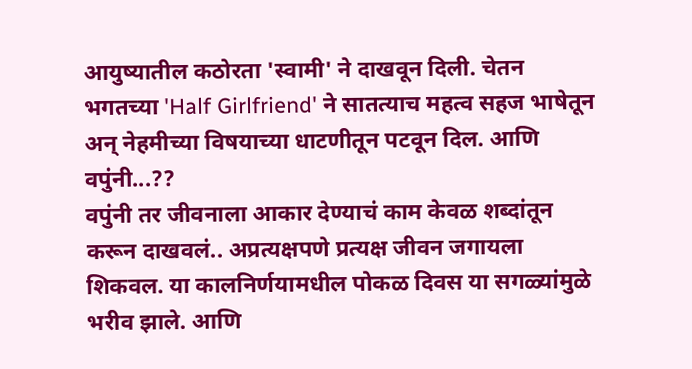आयुष्यातील कठोरता 'स्वामी' ने दाखवून दिली. चेतन भगतच्या 'Half Girlfriend' ने सातत्याच महत्व सहज भाषेतून अन् नेहमीच्या विषयाच्या धाटणीतून पटवून दिल. आणि वपुंनी...??
वपुंनी तर जीवनाला आकार देण्याचं काम केवळ शब्दांतून करून दाखवलं.. अप्रत्यक्षपणे प्रत्यक्ष जीवन जगायला शिकवल. या कालनिर्णयामधील पोकळ दिवस या सगळ्यांमुळे भरीव झाले. आणि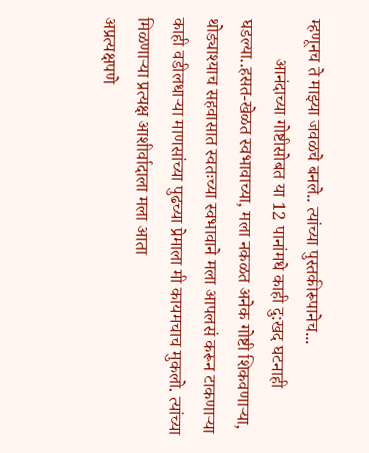म्हणूनच ते माझ्या जवळचे बनले.. त्यांच्या पुस्तकीरूपानेच...
         आनंदाच्या गोष्टीसोबत या 12 पानांमधे काही दु:खद घटनाही घडल्या..हसत-खेळत स्वभावाच्या, मला नकळत अनेक गोष्टी शिकवणाऱ्या, थोड्याश्याच सहवासात स्वतःच्या स्वभावाने मला आपलसं करून टाकणाऱ्या काही वडीलधाऱ्या माणसांच्या पुढच्या प्रेमाला मी कायमचाच मुकलो. त्यांच्या मिळणाऱ्या प्रत्यक्ष आशीर्वादाला मला आता
अप्रत्यक्षपणे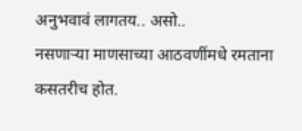अनुभवावं लागतय.. असो..
नसणाऱ्या माणसाच्या आठवणींमधे रमताना कसतरीच होत.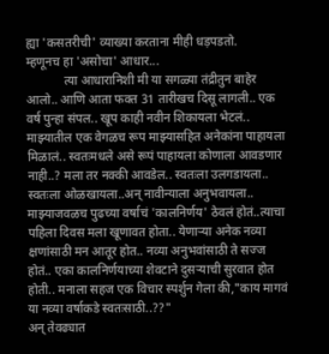ह्या 'कसतरीची' व्याख्या करताना मीही धड़पडतो.
म्हणूनच हा 'असोचा' आधार...
            त्या आधारानिशी मी या सगळ्या तंद्रीतुन बाहेर आलो.. आणि आता फक्त 31 तारीखच दिसू लागली.. एक वर्ष पुन्हा संपल.. खूप काही नवीन शिकायला भेटलं.. माझ्यातील एक वेगळच रूप माझ्यासहित अनेकांना पाहायला मिळालं.. स्वतःमधले असे रूपं पाहायला कोणाला आवडणार नाही..? मला तर नक्की आवडेल.. स्वतःला उलगडायला.. स्वतःला ओळखायला..अन् नावीन्याला अनुभवायला..
माझ्याजवळच पुढच्या वर्षाचं 'कालनिर्णय' ठेवलं होतं..त्याचा पहिला दिवस मला खूणावत होता.. येणाऱ्या अनेक नव्या क्षणांसाठी मन आतूर होत.. नव्या अनुभवांसाठी ते सज्ज होतं.. एका कालनिर्णयाच्या शेवटाने दुसऱ्याची सुरवात होत होती.. मनाला सहज एक विचार स्पर्शुन गेला की,"काय मागवं या नव्या वर्षाकडे स्वतःसाठी..??"
अन् तेवढ्यात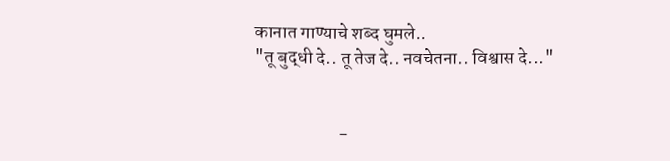कानात गाण्याचे शब्द घुमले..
"तू बुद्धी दे.. तू तेज दे.. नवचेतना.. विश्वास दे..."


                       -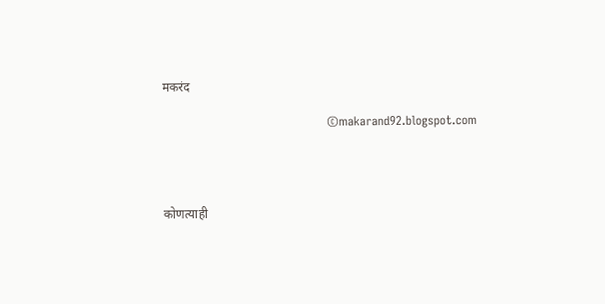मकरंद

                                         ©makarand92.blogspot.com




कोणत्याही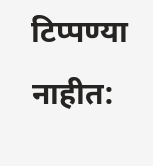टिप्पण्‍या नाहीत: